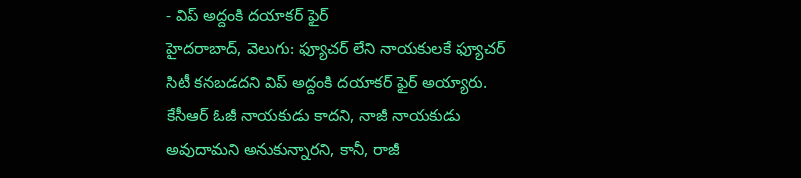- విప్ అద్దంకి దయాకర్ ఫైర్
హైదరాబాద్, వెలుగు: ఫ్యూచర్ లేని నాయకులకే ఫ్యూచర్ సిటీ కనబడదని విప్ అద్దంకి దయాకర్ ఫైర్ అయ్యారు. కేసీఆర్ ఓజీ నాయకుడు కాదని, నాజీ నాయకుడు అవుదామని అనుకున్నారని, కానీ, రాజీ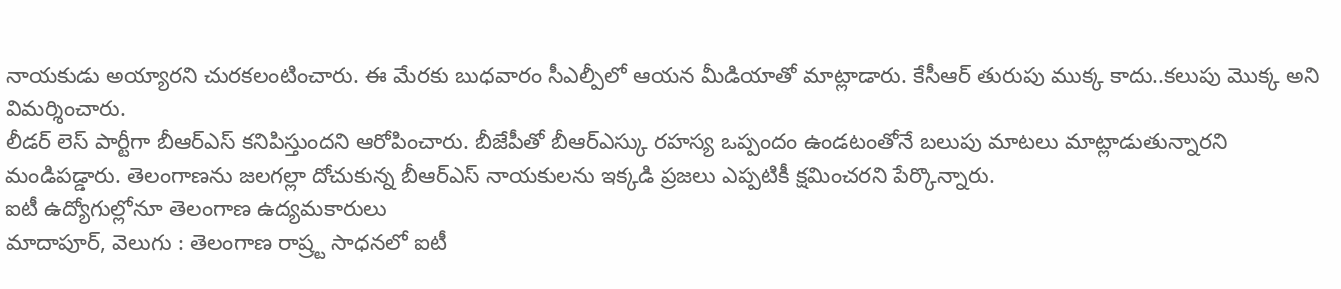నాయకుడు అయ్యారని చురకలంటించారు. ఈ మేరకు బుధవారం సీఎల్పీలో ఆయన మీడియాతో మాట్లాడారు. కేసీఆర్ తురుపు ముక్క కాదు..కలుపు మొక్క అని విమర్శించారు.
లీడర్ లెస్ పార్టీగా బీఆర్ఎస్ కనిపిస్తుందని ఆరోపించారు. బీజేపీతో బీఆర్ఎస్కు రహస్య ఒప్పందం ఉండటంతోనే బలుపు మాటలు మాట్లాడుతున్నారని మండిపడ్డారు. తెలంగాణను జలగల్లా దోచుకున్న బీఆర్ఎస్ నాయకులను ఇక్కడి ప్రజలు ఎప్పటికీ క్షమించరని పేర్కొన్నారు.
ఐటీ ఉద్యోగుల్లోనూ తెలంగాణ ఉద్యమకారులు
మాదాపూర్, వెలుగు : తెలంగాణ రాష్ర్ట సాధనలో ఐటీ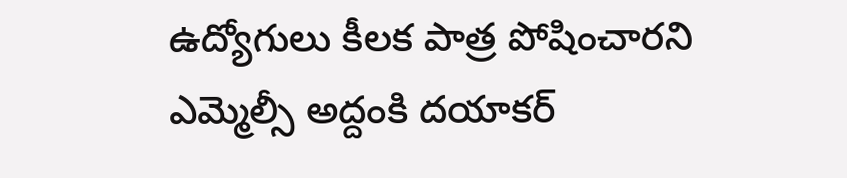ఉద్యోగులు కీలక పాత్ర పోషించారని ఎమ్మెల్సీ అద్దంకి దయాకర్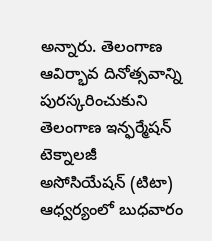అన్నారు. తెలంగాణ ఆవిర్భావ దినోత్సవాన్ని పురస్కరించుకుని తెలంగాణ ఇన్ఫర్మేషన్ టెక్నాలజీ అసోసియేషన్ (టిటా) ఆధ్వర్యంలో బుధవారం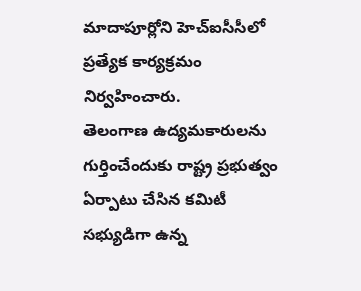మాదాపూర్లోని హెచ్ఐసీసీలో ప్రత్యేక కార్యక్రమం నిర్వహించారు.
తెలంగాణ ఉద్యమకారులను గుర్తించేందుకు రాష్ట్ర ప్రభుత్వం ఏర్పాటు చేసిన కమిటీ సభ్యుడిగా ఉన్న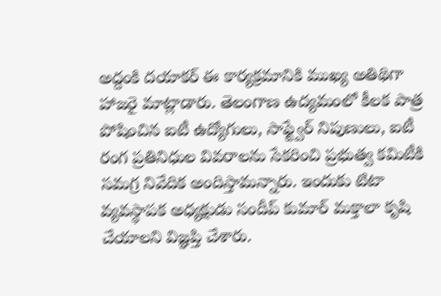అద్దంకి దయాకర్ ఈ కార్యక్రమానికి ముఖ్య అతిథిగా హాజరై మాట్లాడారు. తెలంగాణ ఉద్యమంలో కీలక పాత్ర పోషించిన ఐటీ ఉద్యోగులు, సాఫ్ట్వేర్ నిపుణులు, ఐటీ రంగ ప్రతినిధుల వివరాలను సేకరించి ప్రభుత్వ కమిటీకి సమగ్ర నివేదిక అందిస్తామన్నారు. ఇందుకు టిటా వ్యవస్థాపక అధ్యక్షుడు సందీప్ కుమార్ మక్తాలా కృషి చేయాలని విజ్ఞప్తి చేశారు.